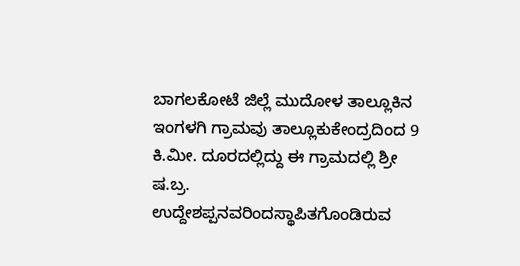ಬಾಗಲಕೋಟೆ ಜಿಲ್ಲೆ ಮುದೋಳ ತಾಲ್ಲೂಕಿನ ಇಂಗಳಗಿ ಗ್ರಾಮವು ತಾಲ್ಲೂಕುಕೇಂದ್ರದಿಂದ 9 ಕಿ.ಮೀ. ದೂರದಲ್ಲಿದ್ದು ಈ ಗ್ರಾಮದಲ್ಲಿ ಶ್ರೀ ಷ.ಬ್ರ. ಉದ್ದೇಶಪ್ಪನವರಿಂದಸ್ಥಾಪಿತಗೊಂಡಿರುವ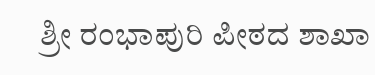ಶ್ರೀ ರಂಭಾಪುರಿ ಪೀಠದ ಶಾಖಾ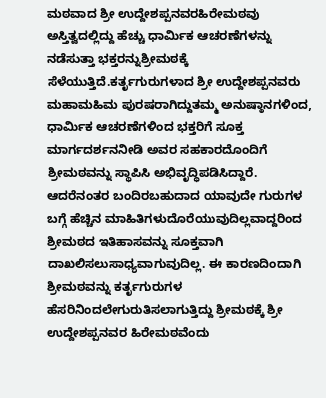ಮಠವಾದ ಶ್ರೀ ಉದ್ದೇಶಪ್ಪನವರಹಿರೇಮಠವು ಅಸ್ತಿತ್ವದಲ್ಲಿದ್ದು ಹೆಚ್ಚು ಧಾರ್ಮಿಕ ಆಚರಣೆಗಳನ್ನು ನಡೆಸುತ್ತಾ ಭಕ್ತರನ್ನುಶ್ರೀಮಠಕ್ಕೆ ಸೆಳೆಯುತ್ತಿದೆ.ಕರ್ತೃಗುರುಗಳಾದ ಶ್ರೀ ಉದ್ದೇಶಪ್ಪನವರು ಮಹಾಮಹಿಮ ಪುರಷರಾಗಿದ್ದುತಮ್ಮ ಅನುಷ್ಠಾನಗಳಿಂದ, ಧಾರ್ಮಿಕ ಆಚರಣೆಗಳಿಂದ ಭಕ್ತರಿಗೆ ಸೂಕ್ತ ಮಾರ್ಗದರ್ಶನನೀಡಿ ಅವರ ಸಹಕಾರದೊಂದಿಗೆ ಶ್ರೀಮಠವನ್ನು ಸ್ಥಾಪಿಸಿ ಅಭಿವೃದ್ಧಿಪಡಿಸಿದ್ದಾರೆ. ಆದರೆನಂತರ ಬಂದಿರಬಹುದಾದ ಯಾವುದೇ ಗುರುಗಳ ಬಗ್ಗೆ ಹೆಚ್ಚಿನ ಮಾಹಿತಿಗಳುದೊರೆಯುವುದಿಲ್ಲವಾದ್ದರಿಂದ ಶ್ರೀಮಠದ ಇತಿಹಾಸವನ್ನು ಸೂಕ್ತವಾಗಿ ದಾಖಲಿಸಲುಸಾಧ್ಯವಾಗುವುದಿಲ್ಲ. ಈ ಕಾರಣದಿಂದಾಗಿ ಶ್ರೀಮಠವನ್ನು ಕರ್ತೃಗುರುಗಳ ಹೆಸರಿನಿಂದಲೇಗುರುತಿಸಲಾಗುತ್ತಿದ್ದು ಶ್ರೀಮಠಕ್ಕೆ ಶ್ರೀ ಉದ್ದೇಶಪ್ಪನವರ ಹಿರೇಮಠವೆಂದು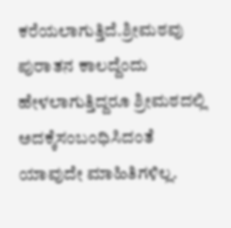ಕರೆಯಲಾಗುತ್ತಿದೆ.ಶ್ರೀಮಠವು ಪುರಾತನ ಕಾಲದ್ದೆಂದು ಹೇಳಲಾಗುತ್ತಿದ್ದರೂ ಶ್ರೀಮಠದಲ್ಲಿ ಅದಕ್ಕೆಸಂಬಂಧಿಸಿದಂತೆ ಯಾವುದೇ ಮಾಹಿತಿಗಳಿಲ್ಲ.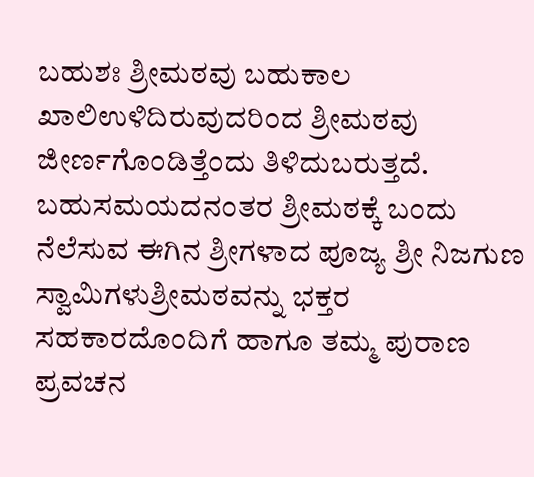ಬಹುಶಃ ಶ್ರೀಮಠವು ಬಹುಕಾಲ ಖಾಲಿಉಳಿದಿರುವುದರಿಂದ ಶ್ರೀಮಠವು ಜೀರ್ಣಗೊಂಡಿತ್ತೆಂದು ತಿಳಿದುಬರುತ್ತದೆ. ಬಹುಸಮಯದನಂತರ ಶ್ರೀಮಠಕ್ಕೆ ಬಂದು ನೆಲೆಸುವ ಈಗಿನ ಶ್ರೀಗಳಾದ ಪೂಜ್ಯ ಶ್ರೀ ನಿಜಗುಣ ಸ್ವಾಮಿಗಳುಶ್ರೀಮಠವನ್ನು ಭಕ್ತರ ಸಹಕಾರದೊಂದಿಗೆ ಹಾಗೂ ತಮ್ಮ ಪುರಾಣ ಪ್ರವಚನ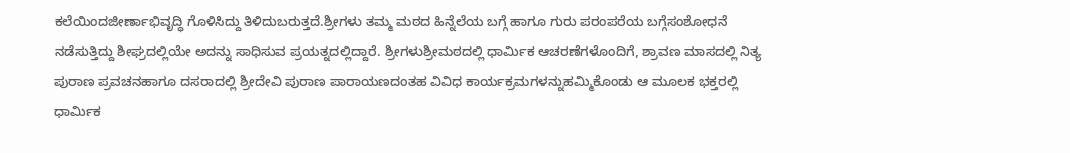ಕಲೆಯಿಂದಜೀರ್ಣಾಭಿವೃದ್ಧಿ ಗೊಳಿಸಿದ್ದು ತಿಳಿದುಬರುತ್ತದೆ.ಶ್ರೀಗಳು ತಮ್ಮ ಮಠದ ಹಿನ್ನೆಲೆಯ ಬಗ್ಗೆ ಹಾಗೂ ಗುರು ಪರಂಪರೆಯ ಬಗ್ಗೆಸಂಶೋಧನೆ ನಡೆಸುತ್ತಿದ್ದು ಶೀಘ್ರದಲ್ಲಿಯೇ ಅದನ್ನು ಸಾಧಿಸುವ ಪ್ರಯತ್ನದಲ್ಲಿದ್ದಾರೆ. ಶ್ರೀಗಳುಶ್ರೀಮಠದಲ್ಲಿ ಧಾರ್ಮಿಕ ಆಚರಣೆಗಳೊಂದಿಗೆ, ಶ್ರಾವಣ ಮಾಸದಲ್ಲಿ ನಿತ್ಯ ಪುರಾಣ ಪ್ರವಚನಹಾಗೂ ದಸರಾದಲ್ಲಿ ಶ್ರೀದೇವಿ ಪುರಾಣ ಪಾರಾಯಣದಂತಹ ವಿವಿಧ ಕಾರ್ಯಕ್ರಮಗಳನ್ನುಹಮ್ಮಿಕೊಂಡು ಆ ಮೂಲಕ ಭಕ್ತರಲ್ಲಿ ಧಾರ್ಮಿಕ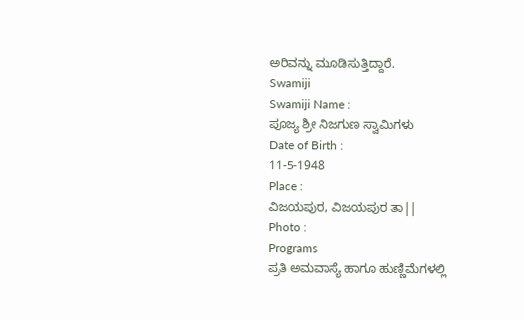ಅರಿವನ್ನು ಮೂಡಿಸುತ್ತಿದ್ದಾರೆ.
Swamiji
Swamiji Name :
ಪೂಜ್ಯ ಶ್ರೀ ನಿಜಗುಣ ಸ್ವಾಮಿಗಳು
Date of Birth :
11-5-1948
Place :
ವಿಜಯಪುರ, ವಿಜಯಪುರ ತಾ||
Photo :
Programs
ಪ್ರತಿ ಅಮವಾಸ್ಯೆ ಹಾಗೂ ಹುಣ್ಣಿಮೆಗಳಲ್ಲಿ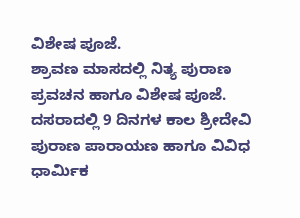ವಿಶೇಷ ಪೂಜೆ.
ಶ್ರಾವಣ ಮಾಸದಲ್ಲಿ ನಿತ್ಯ ಪುರಾಣ ಪ್ರವಚನ ಹಾಗೂ ವಿಶೇಷ ಪೂಜೆ.
ದಸರಾದಲ್ಲಿ 9 ದಿನಗಳ ಕಾಲ ಶ್ರೀದೇವಿ ಪುರಾಣ ಪಾರಾಯಣ ಹಾಗೂ ವಿವಿಧ ಧಾರ್ಮಿಕ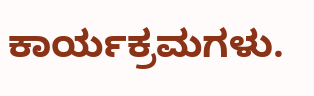ಕಾರ್ಯಕ್ರಮಗಳು.